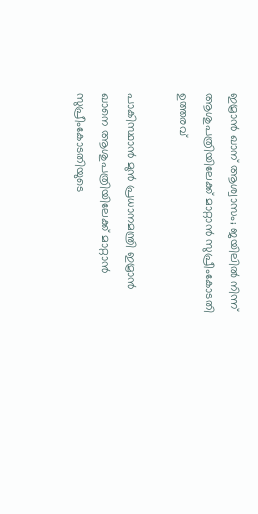ഇമ്രാന്‍ ഖാന് ആശ്വാസം; ജയിലില്‍ നിന്ന് ആശുപത്രിയിലേക്ക് മാറ്റാന്‍ സുപ്രീംകോടതി ഉത്തരവ്

പാകിസ്ഥാന്‍ മുന്‍ പ്രധാനമന്ത്രി ഇമ്രാന്‍ ഖാനെ ആശുപത്രിയിലേക്ക് മാറ്റാന്‍ സുപ്രീംകോടതിയുടെ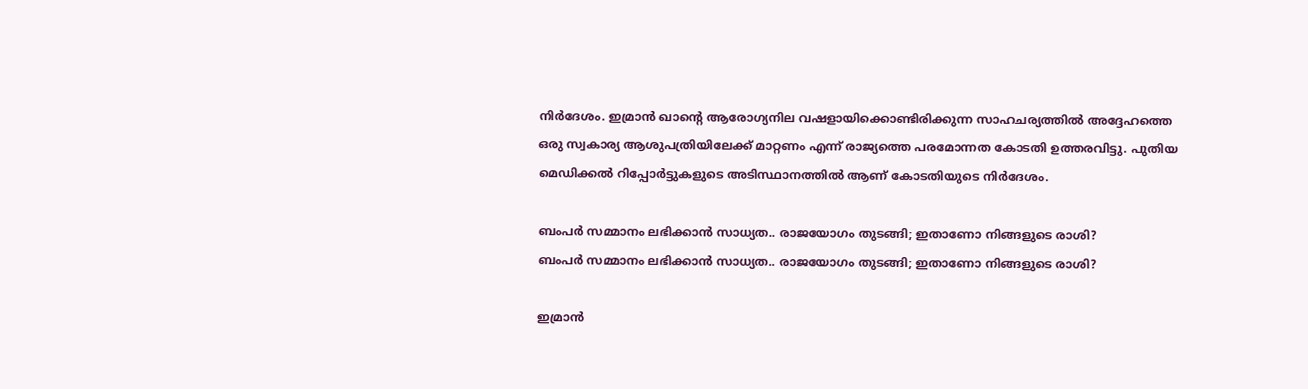നിര്‍ദേശം. ഇമ്രാന്‍ ഖാന്റെ ആരോഗ്യനില വഷളായിക്കൊണ്ടിരിക്കുന്ന സാഹചര്യത്തില്‍ അദ്ദേഹത്തെ ഒരു സ്വകാര്യ ആശുപത്രിയിലേക്ക് മാറ്റണം എന്ന് രാജ്യത്തെ പരമോന്നത കോടതി ഉത്തരവിട്ടു. പുതിയ മെഡിക്കല്‍ റിപ്പോര്‍ട്ടുകളുടെ അടിസ്ഥാനത്തില്‍ ആണ് കോടതിയുടെ നിര്‍ദേശം.

ബംപര്‍ സമ്മാനം ലഭിക്കാന്‍ സാധ്യത.. രാജയോഗം തുടങ്ങി; ഇതാണോ നിങ്ങളുടെ രാശി?
ബംപര്‍ സമ്മാനം ലഭിക്കാന്‍ സാധ്യത.. രാജയോഗം തുടങ്ങി; ഇതാണോ നിങ്ങളുടെ രാശി?

ഇമ്രാന്‍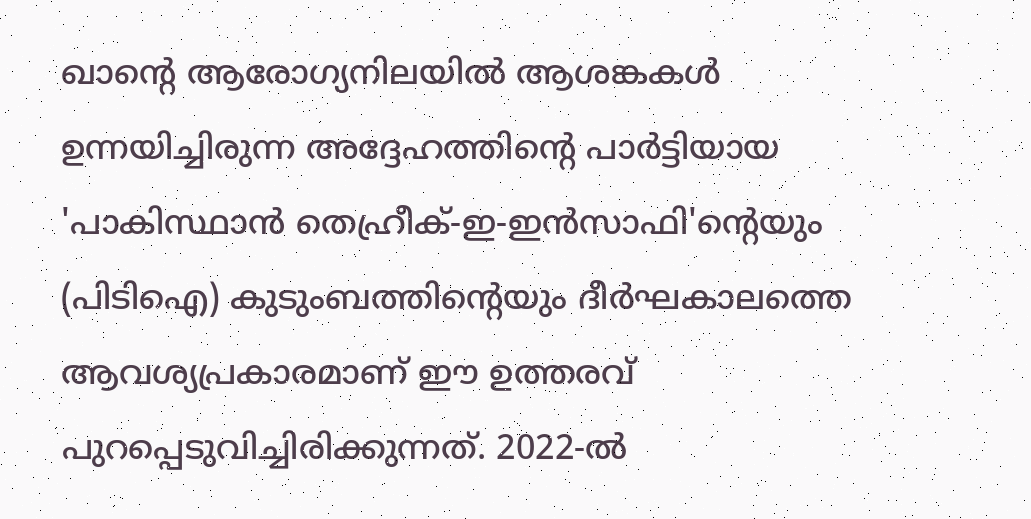ഖാന്റെ ആരോഗ്യനിലയില്‍ ആശങ്കകള്‍ ഉന്നയിച്ചിരുന്ന അദ്ദേഹത്തിന്റെ പാര്‍ട്ടിയായ 'പാകിസ്ഥാന്‍ തെഹ്രീക്-ഇ-ഇന്‍സാഫി'ന്റെയും (പിടിഐ) കുടുംബത്തിന്റെയും ദീര്‍ഘകാലത്തെ ആവശ്യപ്രകാരമാണ് ഈ ഉത്തരവ് പുറപ്പെടുവിച്ചിരിക്കുന്നത്. 2022-ല്‍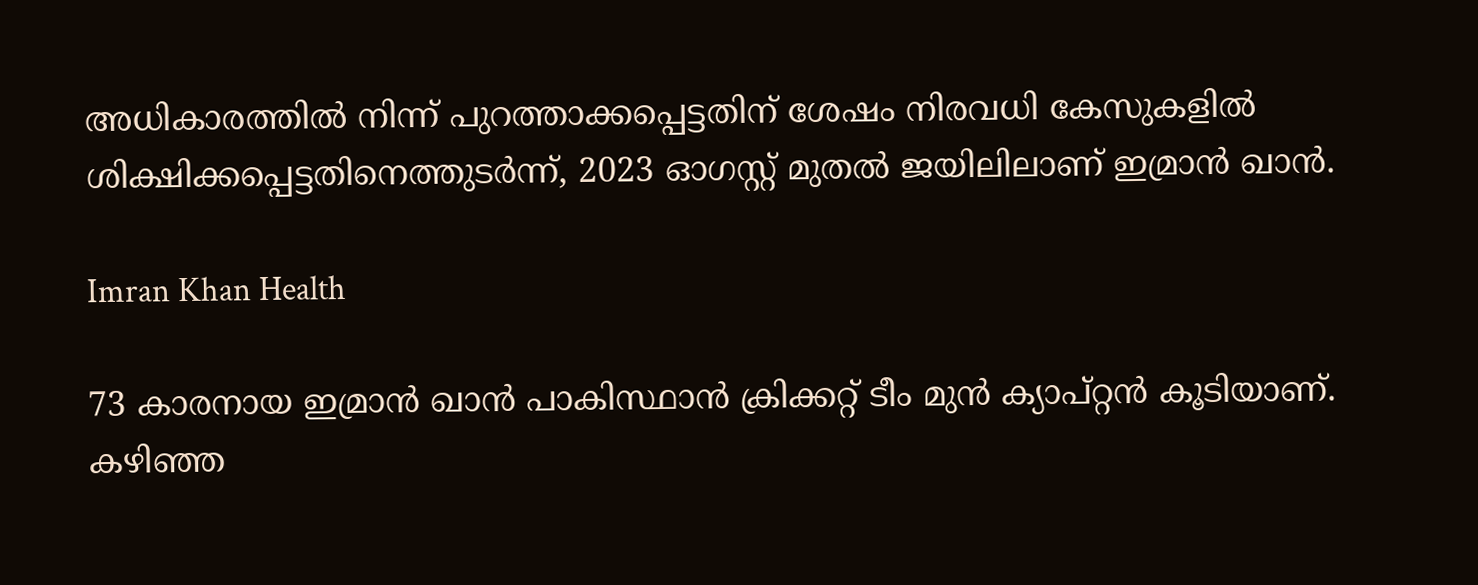അധികാരത്തില്‍ നിന്ന് പുറത്താക്കപ്പെട്ടതിന് ശേഷം നിരവധി കേസുകളില്‍ ശിക്ഷിക്കപ്പെട്ടതിനെത്തുടര്‍ന്ന്, 2023 ഓഗസ്റ്റ് മുതല്‍ ജയിലിലാണ് ഇമ്രാന്‍ ഖാന്‍.

Imran Khan Health

73 കാരനായ ഇമ്രാന്‍ ഖാന്‍ പാകിസ്ഥാന്‍ ക്രിക്കറ്റ് ടീം മുന്‍ ക്യാപ്റ്റന്‍ കൂടിയാണ്. കഴിഞ്ഞ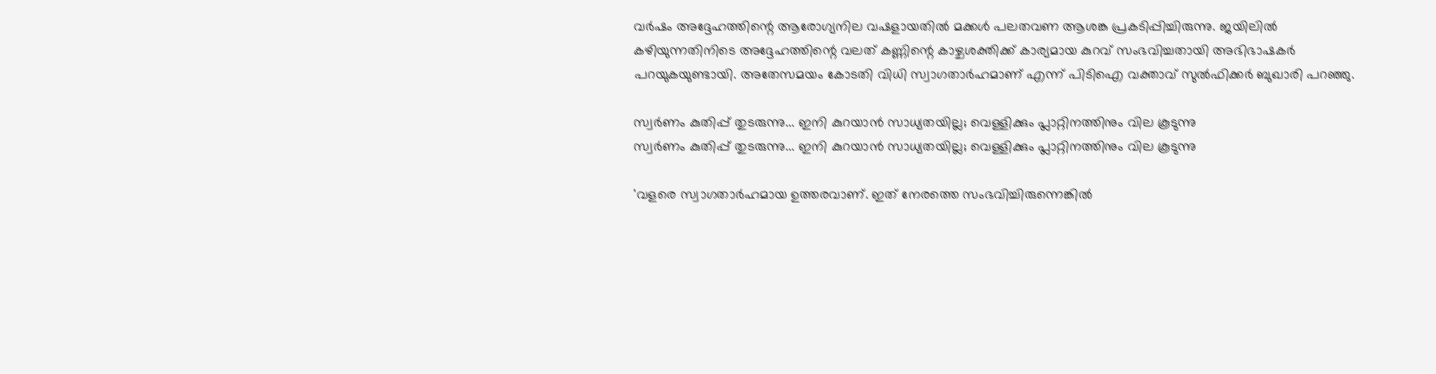വര്‍ഷം അദ്ദേഹത്തിന്റെ ആരോഗ്യനില വഷളായതില്‍ മക്കള്‍ പലതവണ ആശങ്ക പ്രകടിപ്പിച്ചിരുന്നു. ജയിലില്‍ കഴിയുന്നതിനിടെ അദ്ദേഹത്തിന്റെ വലത് കണ്ണിന്റെ കാഴ്ചശക്തിക്ക് കാര്യമായ കുറവ് സംഭവിച്ചതായി അഭിഭാഷകര്‍ പറയുകയുണ്ടായി. അതേസമയം കോടതി വിധി സ്വാഗതാര്‍ഹമാണ് എന്ന് പിടിഐ വക്താവ് സുല്‍ഫിക്കര്‍ ബുഖാരി പറഞ്ഞു.

സ്വര്‍ണം കുതിപ്പ് തുടരുന്നു... ഇനി കുറയാന്‍ സാധ്യതയില്ല; വെള്ളിക്കും പ്ലാറ്റിനത്തിനും വില കൂടുന്നു
സ്വര്‍ണം കുതിപ്പ് തുടരുന്നു... ഇനി കുറയാന്‍ സാധ്യതയില്ല; വെള്ളിക്കും പ്ലാറ്റിനത്തിനും വില കൂടുന്നു

'വളരെ സ്വാഗതാര്‍ഹമായ ഉത്തരവാണ്. ഇത് നേരത്തെ സംഭവിച്ചിരുന്നെങ്കില്‍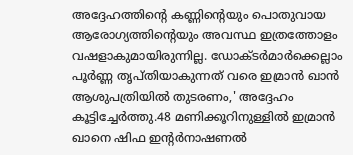അദ്ദേഹത്തിന്റെ കണ്ണിന്റെയും പൊതുവായ ആരോഗ്യത്തിന്റെയും അവസ്ഥ ഇത്രത്തോളം വഷളാകുമായിരുന്നില്ല. ഡോക്ടര്‍മാര്‍ക്കെല്ലാം പൂര്‍ണ്ണ തൃപ്തിയാകുന്നത് വരെ ഇമ്രാന്‍ ഖാന്‍ ആശുപത്രിയില്‍ തുടരണം,' അദ്ദേഹം കൂട്ടിച്ചേര്‍ത്തു.48 മണിക്കൂറിനുള്ളില്‍ ഇമ്രാന്‍ ഖാനെ ഷിഫ ഇന്റര്‍നാഷണല്‍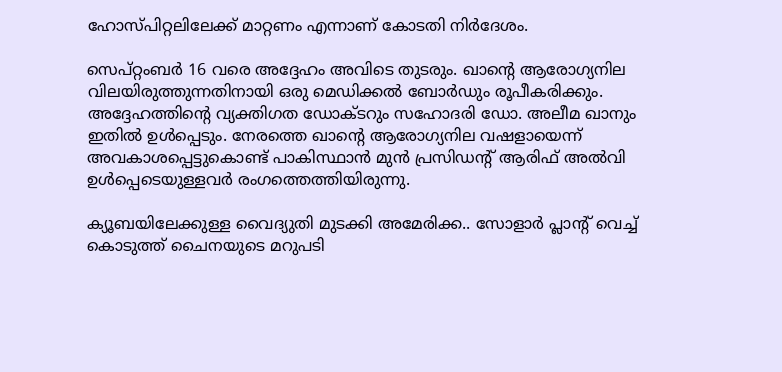ഹോസ്പിറ്റലിലേക്ക് മാറ്റണം എന്നാണ് കോടതി നിര്‍ദേശം.

സെപ്റ്റംബര്‍ 16 വരെ അദ്ദേഹം അവിടെ തുടരും. ഖാന്റെ ആരോഗ്യനില വിലയിരുത്തുന്നതിനായി ഒരു മെഡിക്കല്‍ ബോര്‍ഡും രൂപീകരിക്കും. അദ്ദേഹത്തിന്റെ വ്യക്തിഗത ഡോക്ടറും സഹോദരി ഡോ. അലീമ ഖാനും ഇതില്‍ ഉള്‍പ്പെടും. നേരത്തെ ഖാന്റെ ആരോഗ്യനില വഷളായെന്ന് അവകാശപ്പെട്ടുകൊണ്ട് പാകിസ്ഥാന്‍ മുന്‍ പ്രസിഡന്റ് ആരിഫ് അല്‍വി ഉള്‍പ്പെടെയുള്ളവര്‍ രംഗത്തെത്തിയിരുന്നു.

ക്യൂബയിലേക്കുള്ള വൈദ്യുതി മുടക്കി അമേരിക്ക.. സോളാര്‍ പ്ലാന്റ് വെച്ച് കൊടുത്ത് ചൈനയുടെ മറുപടി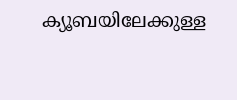ക്യൂബയിലേക്കുള്ള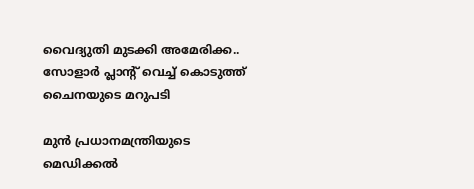വൈദ്യുതി മുടക്കി അമേരിക്ക.. സോളാര്‍ പ്ലാന്റ് വെച്ച് കൊടുത്ത് ചൈനയുടെ മറുപടി

മുന്‍ പ്രധാനമന്ത്രിയുടെ മെഡിക്കല്‍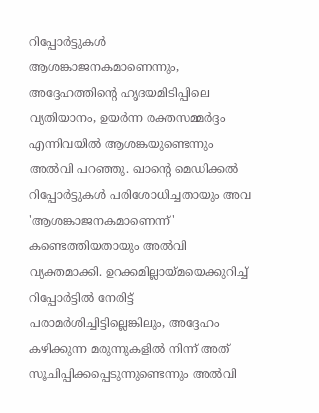റിപ്പോര്‍ട്ടുകള്‍ ആശങ്കാജനകമാണെന്നും, അദ്ദേഹത്തിന്റെ ഹൃദയമിടിപ്പിലെ വ്യതിയാനം, ഉയര്‍ന്ന രക്തസമ്മര്‍ദ്ദം എന്നിവയില്‍ ആശങ്കയുണ്ടെന്നും അല്‍വി പറഞ്ഞു. ഖാന്റെ മെഡിക്കല്‍ റിപ്പോര്‍ട്ടുകള്‍ പരിശോധിച്ചതായും അവ 'ആശങ്കാജനകമാണെന്ന്' കണ്ടെത്തിയതായും അല്‍വി വ്യക്തമാക്കി. ഉറക്കമില്ലായ്മയെക്കുറിച്ച് റിപ്പോര്‍ട്ടില്‍ നേരിട്ട് പരാമര്‍ശിച്ചിട്ടില്ലെങ്കിലും, അദ്ദേഹം കഴിക്കുന്ന മരുന്നുകളില്‍ നിന്ന് അത് സൂചിപ്പിക്കപ്പെടുന്നുണ്ടെന്നും അല്‍വി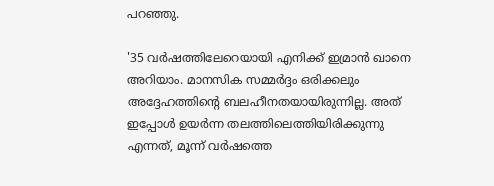പറഞ്ഞു.

'35 വര്‍ഷത്തിലേറെയായി എനിക്ക് ഇമ്രാന്‍ ഖാനെ അറിയാം. മാനസിക സമ്മര്‍ദ്ദം ഒരിക്കലും അദ്ദേഹത്തിന്റെ ബലഹീനതയായിരുന്നില്ല. അത് ഇപ്പോള്‍ ഉയര്‍ന്ന തലത്തിലെത്തിയിരിക്കുന്നു എന്നത്, മൂന്ന് വര്‍ഷത്തെ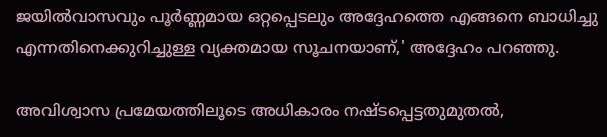ജയില്‍വാസവും പൂര്‍ണ്ണമായ ഒറ്റപ്പെടലും അദ്ദേഹത്തെ എങ്ങനെ ബാധിച്ചു എന്നതിനെക്കുറിച്ചുള്ള വ്യക്തമായ സൂചനയാണ്,' അദ്ദേഹം പറഞ്ഞു.

അവിശ്വാസ പ്രമേയത്തിലൂടെ അധികാരം നഷ്ടപ്പെട്ടതുമുതല്‍,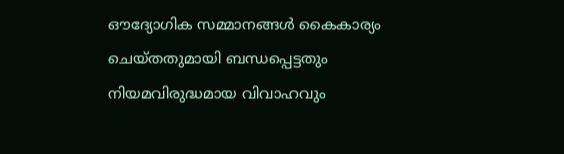ഔദ്യോഗിക സമ്മാനങ്ങള്‍ കൈകാര്യം ചെയ്തതുമായി ബന്ധപ്പെട്ടതും നിയമവിരുദ്ധമായ വിവാഹവും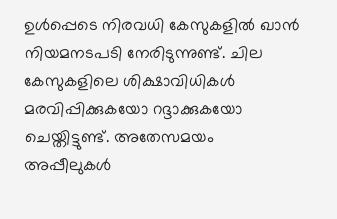ഉള്‍പ്പെടെ നിരവധി കേസുകളില്‍ ഖാന്‍ നിയമനടപടി നേരിടുന്നുണ്ട്. ചില കേസുകളിലെ ശിക്ഷാവിധികള്‍ മരവിപ്പിക്കുകയോ റദ്ദാക്കുകയോ ചെയ്തിട്ടുണ്ട്. അതേസമയം അപ്പീലുകള്‍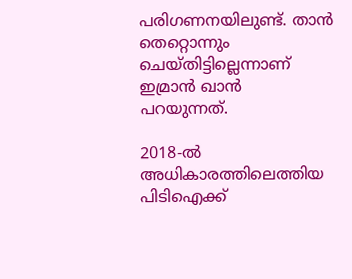പരിഗണനയിലുണ്ട്. താന്‍ തെറ്റൊന്നും ചെയ്തിട്ടില്ലെന്നാണ് ഇമ്രാന്‍ ഖാന്‍ പറയുന്നത്.

2018-ല്‍ അധികാരത്തിലെത്തിയ പിടിഐക്ക്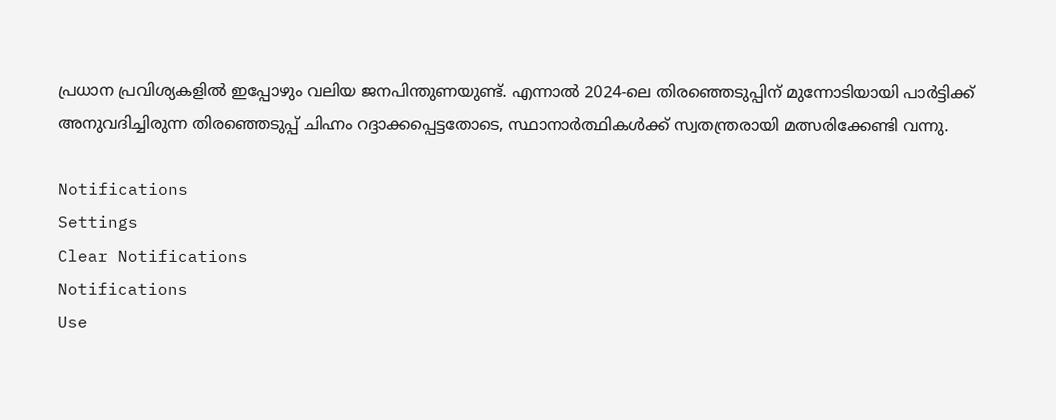പ്രധാന പ്രവിശ്യകളില്‍ ഇപ്പോഴും വലിയ ജനപിന്തുണയുണ്ട്. എന്നാല്‍ 2024-ലെ തിരഞ്ഞെടുപ്പിന് മുന്നോടിയായി പാര്‍ട്ടിക്ക് അനുവദിച്ചിരുന്ന തിരഞ്ഞെടുപ്പ് ചിഹ്നം റദ്ദാക്കപ്പെട്ടതോടെ, സ്ഥാനാര്‍ത്ഥികള്‍ക്ക് സ്വതന്ത്രരായി മത്സരിക്കേണ്ടി വന്നു.

Notifications
Settings
Clear Notifications
Notifications
Use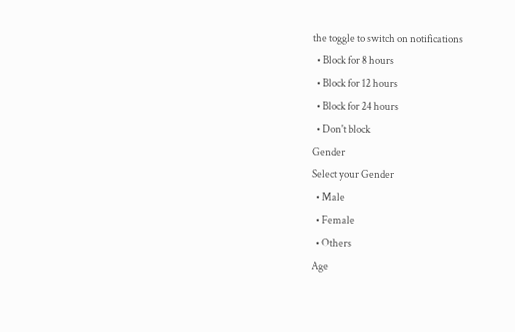the toggle to switch on notifications
  • Block for 8 hours
  • Block for 12 hours
  • Block for 24 hours
  • Don't block
Gender
Select your Gender
  • Male
  • Female
  • Others
Age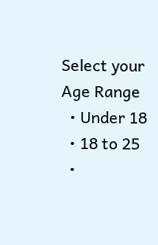Select your Age Range
  • Under 18
  • 18 to 25
  •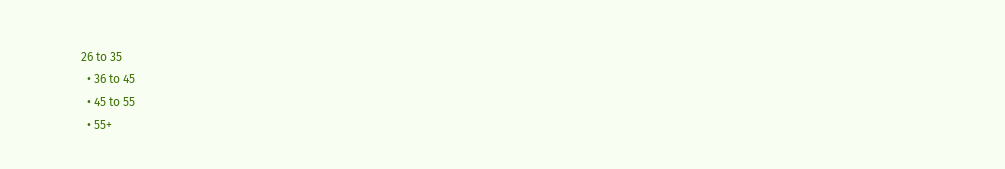26 to 35
  • 36 to 45
  • 45 to 55
  • 55+